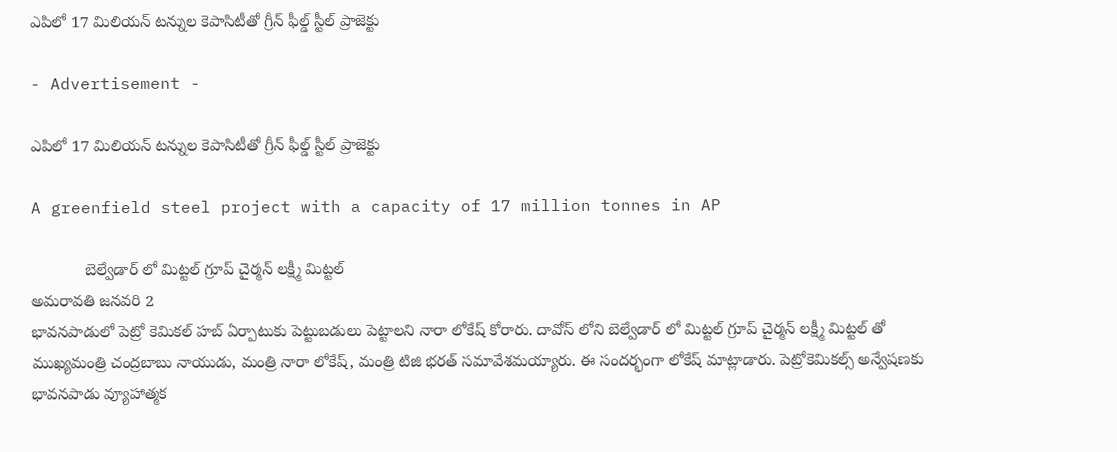ఎపిలో 17 మిలియన్ టన్నుల కెపాసిటీతో గ్రీన్ ఫీల్డ్ స్టీల్ ప్రాజెక్టు

- Advertisement -

ఎపిలో 17 మిలియన్ టన్నుల కెపాసిటీతో గ్రీన్ ఫీల్డ్ స్టీల్ ప్రాజెక్టు

A greenfield steel project with a capacity of 17 million tonnes in AP

            బెల్వేడార్ లో మిట్టల్ గ్రూప్ చైర్మన్ లక్ష్మీ మిట్టల్
అమరావతి జనవరి 2
భావనపాడులో పెట్రో కెమికల్ హబ్ ఏర్పాటుకు పెట్టుబడులు పెట్టాలని నారా లోకేష్ కోరారు. దావోస్ లోని బెల్వేడార్ లో మిట్టల్ గ్రూప్ చైర్మన్ లక్ష్మీ మిట్టల్ తో ముఖ్యమంత్రి చంద్రబాబు నాయుడు, మంత్రి నారా లోకేష్, మంత్రి టిజి భరత్ సమావేశమయ్యారు. ఈ సందర్భంగా లోకేష్ మాట్లాడారు. పెట్రోకెమికల్స్ అన్వేషణకు భావనపాడు వ్యూహాత్మక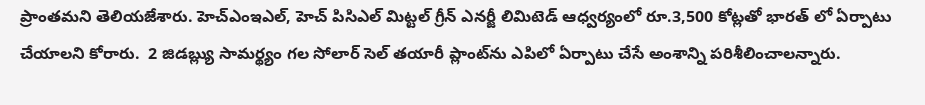ప్రాంతమని తెలియజేశారు. హెచ్ఎంఇఎల్, హెచ్ పిసిఎల్ మిట్టల్ గ్రీన్ ఎనర్జీ లిమిటెడ్ ఆధ్వర్యంలో రూ.3,500 కోట్లతో భారత్ లో ఏర్పాటు చేయాలని కోరారు.  2 జిడబ్ల్యు సామర్థ్యం గల సోలార్ సెల్ తయారీ ప్లాంట్‌ను ఎపిలో ఏర్పాటు చేసే అంశాన్ని పరిశీలించాలన్నారు.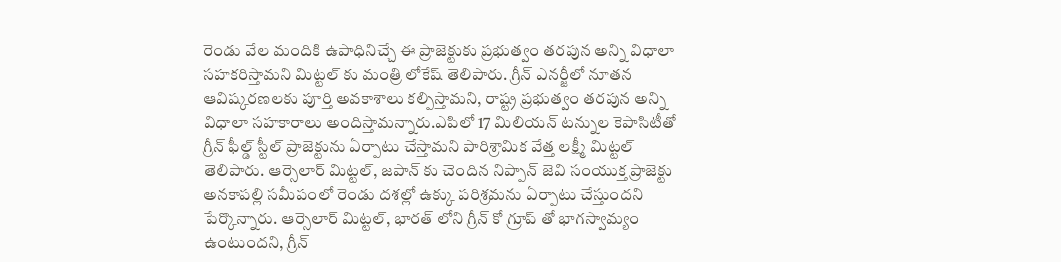రెండు వేల మందికి ఉపాధినిచ్చే ఈ ప్రాజెక్టుకు ప్రభుత్వం తరపున అన్ని విధాలా సహకరిస్తామని మిట్టల్ కు మంత్రి లోకేష్ తెలిపారు. గ్రీన్ ఎనర్జీలో నూతన ఆవిష్కరణలకు పూర్తి అవకాశాలు కల్పిస్తామని, రాష్ట్ర ప్రభుత్వం తరపున అన్ని విధాలా సహకారాలు అందిస్తామన్నారు.ఎపిలో 17 మిలియన్ టన్నుల కెపాసిటీతో గ్రీన్ ఫీల్డ్ స్టీల్ ప్రాజెక్టును ఏర్పాటు చేస్తామని పారిశ్రామిక వేత్త లక్ష్మీ మిట్టల్ తెలిపారు. ఆర్సెలార్ మిట్టల్, జపాన్ కు చెందిన నిప్పాన్ జెవి సంయుక్త ప్రాజెక్టు అనకాపల్లి సమీపంలో రెండు దశల్లో ఉక్కు పరిశ్రమను ఏర్పాటు చేస్తుందని  పేర్కొన్నారు. ఆర్సెలార్ మిట్టల్, భారత్ లోని గ్రీన్ కో గ్రూప్ తో భాగస్వామ్యం ఉంటుందని, గ్రీన్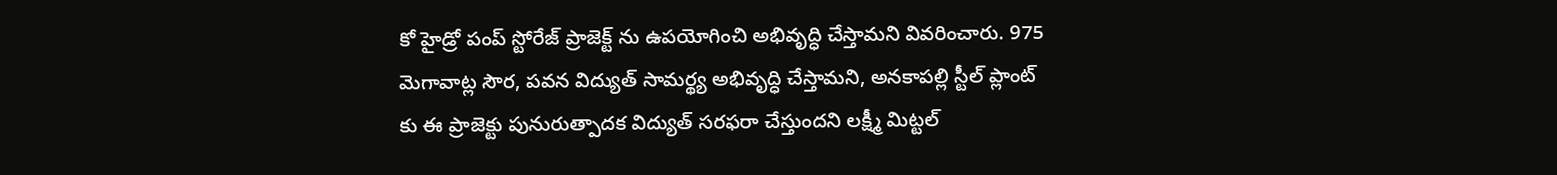కో హైడ్రో పంప్ స్టోరేజ్ ప్రాజెక్ట్ ను ఉపయోగించి అభివృద్ధి చేస్తామని వివరించారు. 975 మెగావాట్ల సౌర, పవన విద్యుత్ సామర్థ్య అభివృద్ధి చేస్తామని, అనకాపల్లి స్టీల్ ప్లాంట్ కు ఈ ప్రాజెక్టు పునురుత్పాదక విద్యుత్ సరఫరా చేస్తుందని లక్ష్మీ మిట్టల్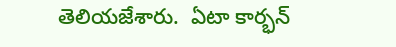తెలియజేశారు.  ఏటా కార్భన్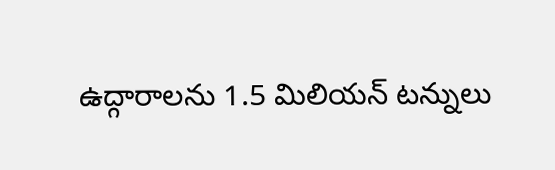ఉద్గారాలను 1.5 మిలియన్ టన్నులు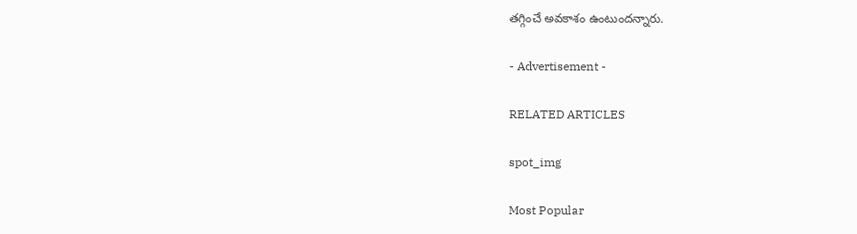తగ్గించే అవకాశం ఉంటుందన్నారు.

- Advertisement -

RELATED ARTICLES

spot_img

Most Popular